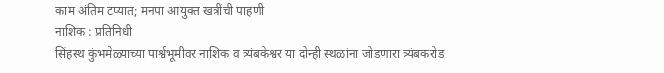काम अंतिम टप्यात; मनपा आयुक्त खत्रींची पाहणी
नाशिक : प्रतिनिधी
सिंहस्थ कुंभमेळ्याच्या पार्श्वभूमीवर नाशिक व त्र्यंबकेश्वर या दोन्ही स्थळांना जोडणारा त्र्यंबकरोड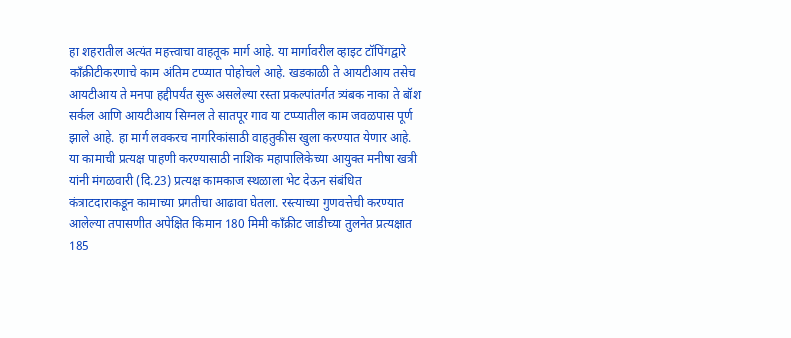हा शहरातील अत्यंत महत्त्वाचा वाहतूक मार्ग आहे. या मार्गावरील व्हाइट टॉपिंगद्वारे काँक्रीटीकरणाचे काम अंतिम टप्प्यात पोहोचले आहे. खडकाळी ते आयटीआय तसेच आयटीआय ते मनपा हद्दीपर्यंत सुरू असलेल्या रस्ता प्रकल्पांतर्गत त्र्यंबक नाका ते बॉश सर्कल आणि आयटीआय सिग्नल ते सातपूर गाव या टप्प्यातील काम जवळपास पूर्ण झाले आहे. हा मार्ग लवकरच नागरिकांसाठी वाहतुकीस खुला करण्यात येणार आहे.
या कामाची प्रत्यक्ष पाहणी करण्यासाठी नाशिक महापालिकेच्या आयुक्त मनीषा खत्री यांनी मंगळवारी (दि.23) प्रत्यक्ष कामकाज स्थळाला भेट देऊन संबंधित कंत्राटदाराकडून कामाच्या प्रगतीचा आढावा घेतला. रस्त्याच्या गुणवत्तेची करण्यात आलेल्या तपासणीत अपेक्षित किमान 180 मिमी काँक्रीट जाडीच्या तुलनेत प्रत्यक्षात 185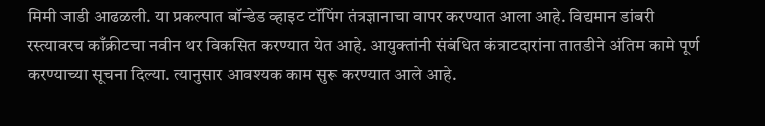मिमी जाडी आढळली. या प्रकल्पात बॉन्डेड व्हाइट टॉपिंग तंत्रज्ञानाचा वापर करण्यात आला आहे. विद्यमान डांबरी रस्त्यावरच काँक्रीटचा नवीन थर विकसित करण्यात येत आहे. आयुक्तांनी संबंधित कंत्राटदारांना तातडीने अंतिम कामे पूर्ण करण्याच्या सूचना दिल्या. त्यानुसार आवश्यक काम सुरू करण्यात आले आहे.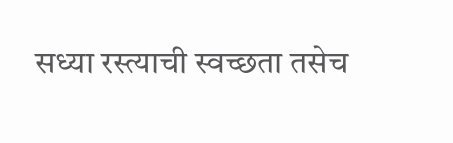सध्या रस्त्याची स्वच्छता तसेच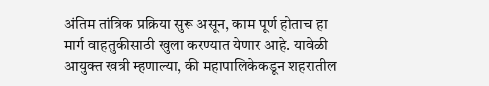अंतिम तांत्रिक प्रक्रिया सुरू असून, काम पूर्ण होताच हा मार्ग वाहतुकीसाठी खुला करण्यात येणार आहे. यावेळी आयुक्त खत्री म्हणाल्या, की महापालिकेकडून शहरातील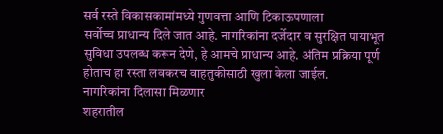सर्व रस्ते विकासकामांमध्ये गुणवत्ता आणि टिकाऊपणाला
सर्वोच्च प्राधान्य दिले जात आहे. नागरिकांना दर्जेदार व सुरक्षित पायाभूत सुविधा उपलब्ध करून देणे, हे आमचे प्राधान्य आहे. अंतिम प्रक्रिया पूर्ण होताच हा रस्ता लवकरच वाहतुकीसाठी खुला केला जाईल.
नागरिकांना दिलासा मिळणार
शहरातील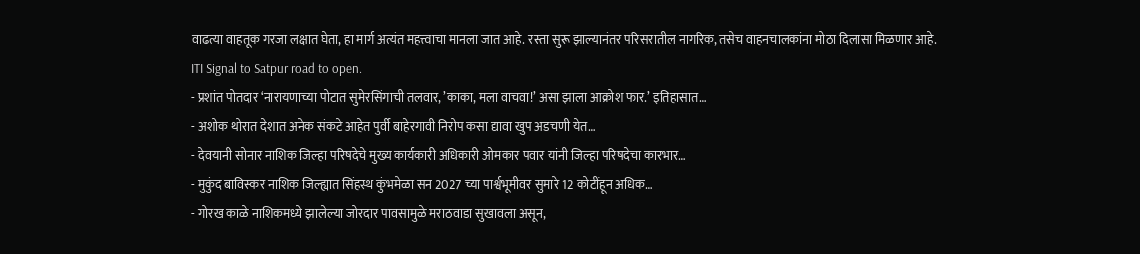वाढत्या वाहतूक गरजा लक्षात घेता, हा मार्ग अत्यंत महत्त्वाचा मानला जात आहे. रस्ता सुरू झाल्यानंतर परिसरातील नागरिक, तसेच वाहनचालकांना मोठा दिलासा मिळणार आहे.
ITI Signal to Satpur road to open.
- प्रशांत पोतदार ‘नारायणाच्या पोटात सुमेरसिंगाची तलवार, ’काका, मला वाचवा!’ असा झाला आक्रोश फार.’ इतिहासात…
- अशोक थोरात देशात अनेक संकटे आहेत पुर्वी बाहेरगावी निरोप कसा द्यावा खुप अडचणी येत…
- देवयानी सोनार नाशिक जिल्हा परिषदेचे मुख्य कार्यकारी अधिकारी ओमकार पवार यांनी जिल्हा परिषदेचा कारभार…
- मुकुंद बाविस्कर नाशिक जिल्ह्यात सिंहस्थ कुंभमेळा सन 2027 च्या पार्श्वभूमीवर सुमारे 12 कोटींहून अधिक…
- गोरख काळे नाशिकमध्ये झालेल्या जोरदार पावसामुळे मराठवाडा सुखावला असून,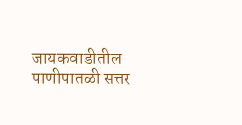जायकवाडीतील पाणीपातळी सत्तर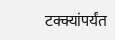टक्क्यांपर्यंत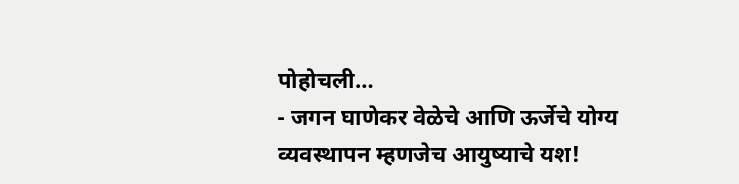पोहोचली…
- जगन घाणेकर वेळेचे आणि ऊर्जेचे योग्य व्यवस्थापन म्हणजेच आयुष्याचे यश!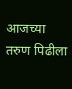आजच्या तरुण पिढीला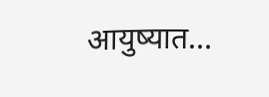आयुष्यात…